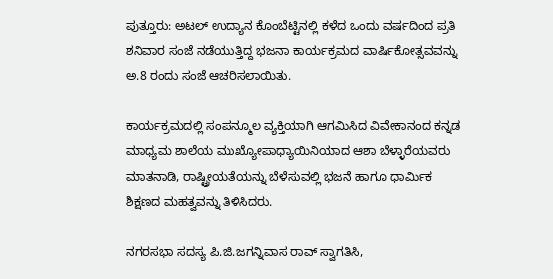ಪುತ್ತೂರು: ಅಟಲ್ ಉದ್ಯಾನ ಕೊಂಬೆಟ್ಟಿನಲ್ಲಿ ಕಳೆದ ಒಂದು ವರ್ಷದಿಂದ ಪ್ರತಿ ಶನಿವಾರ ಸಂಜೆ ನಡೆಯುತ್ತಿದ್ದ ಭಜನಾ ಕಾರ್ಯಕ್ರಮದ ವಾರ್ಷಿಕೋತ್ಸವವನ್ನು ಅ.8 ರಂದು ಸಂಜೆ ಆಚರಿಸಲಾಯಿತು.

ಕಾರ್ಯಕ್ರಮದಲ್ಲಿ ಸಂಪನ್ಮೂಲ ವ್ಯಕ್ತಿಯಾಗಿ ಆಗಮಿಸಿದ ವಿವೇಕಾನಂದ ಕನ್ನಡ ಮಾಧ್ಯಮ ಶಾಲೆಯ ಮುಖ್ಯೋಪಾಧ್ಯಾಯಿನಿಯಾದ ಆಶಾ ಬೆಳ್ಳಾರೆಯವರು ಮಾತನಾಡಿ, ರಾಷ್ಟ್ರೀಯತೆಯನ್ನು ಬೆಳೆಸುವಲ್ಲಿ ಭಜನೆ ಹಾಗೂ ಧಾರ್ಮಿಕ ಶಿಕ್ಷಣದ ಮಹತ್ವವನ್ನು ತಿಳಿಸಿದರು.

ನಗರಸಭಾ ಸದಸ್ಯ ಪಿ.ಜಿ.ಜಗನ್ನಿವಾಸ ರಾವ್ ಸ್ವಾಗತಿಸಿ,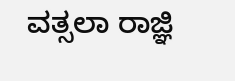ವತ್ಸಲಾ ರಾಜ್ಞಿ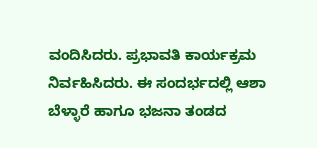ವಂದಿಸಿದರು. ಪ್ರಭಾವತಿ ಕಾರ್ಯಕ್ರಮ ನಿರ್ವಹಿಸಿದರು. ಈ ಸಂದರ್ಭದಲ್ಲಿ ಆಶಾ ಬೆಳ್ಳಾರೆ ಹಾಗೂ ಭಜನಾ ತಂಡದ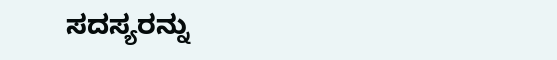ಸದಸ್ಯರನ್ನು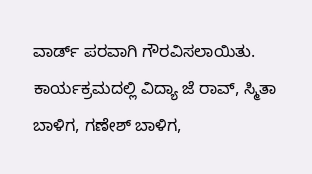ವಾರ್ಡ್ ಪರವಾಗಿ ಗೌರವಿಸಲಾಯಿತು. ಕಾರ್ಯಕ್ರಮದಲ್ಲಿ ವಿದ್ಯಾ ಜೆ ರಾವ್, ಸ್ಮಿತಾ ಬಾಳಿಗ, ಗಣೇಶ್ ಬಾಳಿಗ,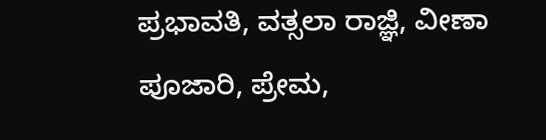ಪ್ರಭಾವತಿ, ವತ್ಸಲಾ ರಾಜ್ಞಿ, ವೀಣಾ ಪೂಜಾರಿ, ಪ್ರೇಮ,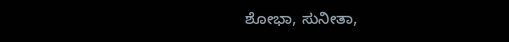ಶೋಭಾ, ಸುನೀತಾ,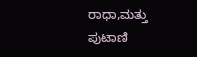ರಾಧಾ,ಮತ್ತು ಪುಟಾಣಿ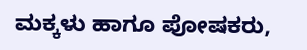ಮಕ್ಕಳು ಹಾಗೂ ಪೋಷಕರು,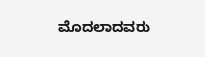ಮೊದಲಾದವರು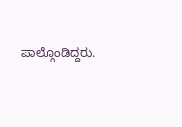ಪಾಲ್ಗೊಂಡಿದ್ದರು.